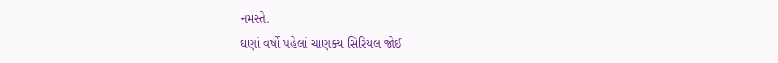નમસ્તે.
ઘણાં વર્ષો પહેલાં ચાણક્ય સિરિયલ જોઈ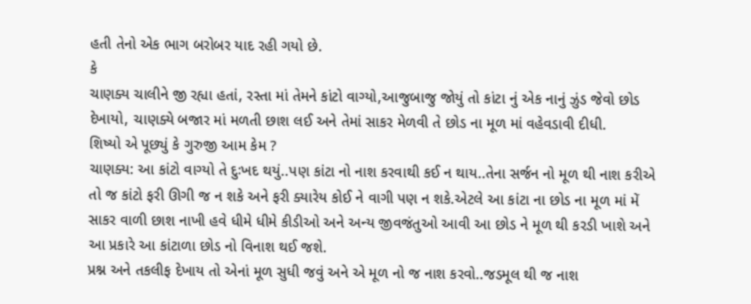હતી તેનો એક ભાગ બરોબર યાદ રહી ગયો છે.
કે
ચાણક્ય ચાલીને જી રહ્યા હતાં, રસ્તા માં તેમને કાંટો વાગ્યો,આજુબાજુ જોયું તો કાંટા નું એક નાનું ઝુંડ જેવો છોડ દેખાયો, ચાણક્યે બજાર માં મળતી છાશ લઈ અને તેમાં સાકર મેળવી તે છોડ ના મૂળ માં વહેવડાવી દીધી.
શિષ્યો એ પૂછ્યું કે ગુરુજી આમ કેમ ?
ચાણક્ય: આ કાંટો વાગ્યો તે દુઃખદ થયું..પણ કાંટા નો નાશ કરવાથી કઈ ન થાય..તેના સર્જન નો મૂળ થી નાશ કરીએ તો જ કાંટો ફરી ઊગી જ ન શકે અને ફરી ક્યારેય કોઈ ને વાગી પણ ન શકે.એટલે આ કાંટા ના છોડ ના મૂળ માં મેં સાકર વાળી છાશ નાખી હવે ધીમે ધીમે કીડીઓ અને અન્ય જીવજંતુઓ આવી આ છોડ ને મૂળ થી કરડી ખાશે અને આ પ્રકારે આ કાંટાળા છોડ નો વિનાશ થઈ જશે.
પ્રશ્ન અને તકલીફ દેખાય તો એનાં મૂળ સુધી જવું અને એ મૂળ નો જ નાશ કરવો..જડમૂલ થી જ નાશ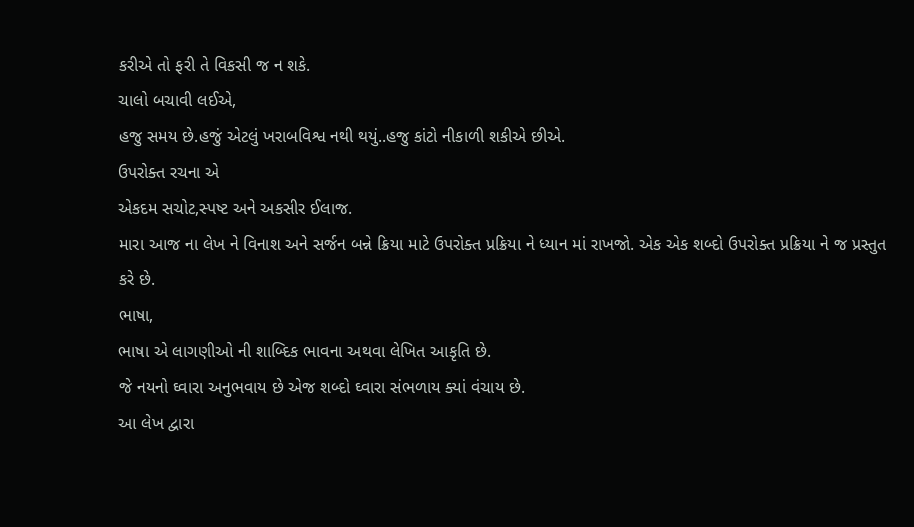કરીએ તો ફરી તે વિકસી જ ન શકે.
ચાલો બચાવી લઈએ,
હજુ સમય છે.હજું એટલું ખરાબવિશ્વ નથી થયું..હજુ કાંટો નીકાળી શકીએ છીએ.
ઉપરોક્ત રચના એ
એકદમ સચોટ,સ્પષ્ટ અને અકસીર ઈલાજ.
મારા આજ ના લેખ ને વિનાશ અને સર્જન બન્ને ક્રિયા માટે ઉપરોક્ત પ્રક્રિયા ને ધ્યાન માં રાખજો. એક એક શબ્દો ઉપરોક્ત પ્રક્રિયા ને જ પ્રસ્તુત કરે છે.
ભાષા,
ભાષા એ લાગણીઓ ની શાબ્દિક ભાવના અથવા લેખિત આકૃતિ છે.
જે નયનો ઘ્વારા અનુભવાય છે એજ શબ્દો ઘ્વારા સંભળાય ક્યાં વંચાય છે.
આ લેખ દ્વારા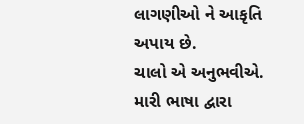લાગણીઓ ને આકૃતિ અપાય છે.
ચાલો એ અનુભવીએ.
મારી ભાષા દ્વારા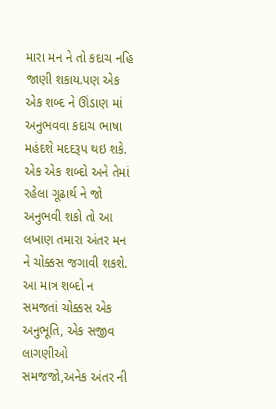મારા મન ને તો કદાચ નહિ જાણી શકાય.પણ એક એક શબ્દ ને ઊંડાણ માં અનુભવવા કદાચ ભાષા મહંદશે મદદરૂપ થઇ શકે.
એક એક શબ્દો અને તેમાં રહેલા ગૂઢાર્થ ને જો અનુભવી શકો તો આ લખાણ તમારા અંતર મન ને ચોક્કસ જગાવી શકશે.
આ માત્ર શબ્દો ન સમજતાં ચોક્કસ એક અનુભૂતિ, એક સજીવ લાગણીઓ સમજજો,અનેક અંતર ની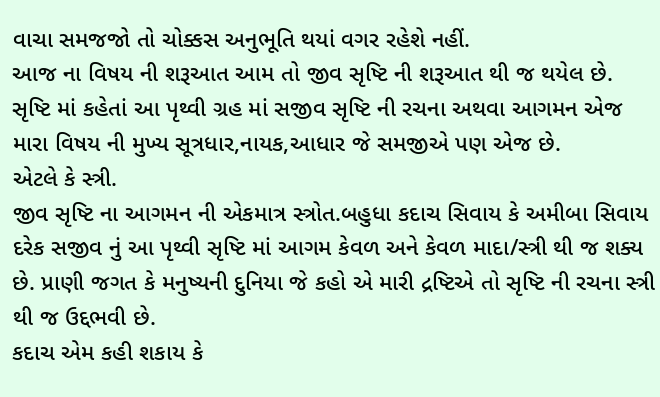વાચા સમજજો તો ચોક્કસ અનુભૂતિ થયાં વગર રહેશે નહીં.
આજ ના વિષય ની શરૂઆત આમ તો જીવ સૃષ્ટિ ની શરૂઆત થી જ થયેલ છે.
સૃષ્ટિ માં કહેતાં આ પૃથ્વી ગ્રહ માં સજીવ સૃષ્ટિ ની રચના અથવા આગમન એજ મારા વિષય ની મુખ્ય સૂત્રધાર,નાયક,આધાર જે સમજીએ પણ એજ છે.
એટલે કે સ્ત્રી.
જીવ સૃષ્ટિ ના આગમન ની એકમાત્ર સ્ત્રોત.બહુધા કદાચ સિવાય કે અમીબા સિવાય દરેક સજીવ નું આ પૃથ્વી સૃષ્ટિ માં આગમ કેવળ અને કેવળ માદા/સ્ત્રી થી જ શક્ય છે. પ્રાણી જગત કે મનુષ્યની દુનિયા જે કહો એ મારી દ્રષ્ટિએ તો સૃષ્ટિ ની રચના સ્ત્રી થી જ ઉદ્દભવી છે.
કદાચ એમ કહી શકાય કે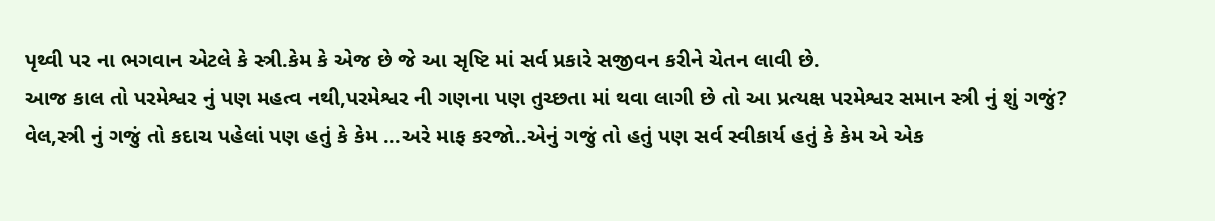પૃથ્વી પર ના ભગવાન એટલે કે સ્ત્રી.કેમ કે એજ છે જે આ સૃષ્ટિ માં સર્વ પ્રકારે સજીવન કરીને ચેતન લાવી છે.
આજ કાલ તો પરમેશ્વર નું પણ મહત્વ નથી,પરમેશ્વર ની ગણના પણ તુચ્છતા માં થવા લાગી છે તો આ પ્રત્યક્ષ પરમેશ્વર સમાન સ્ત્રી નું શું ગજું?
વેલ,સ્ત્રી નું ગજું તો કદાચ પહેલાં પણ હતું કે કેમ ...અરે માફ કરજો..એનું ગજું તો હતું પણ સર્વ સ્વીકાર્ય હતું કે કેમ એ એક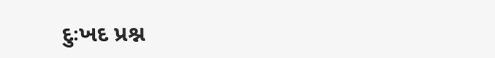દુઃખદ પ્રશ્ન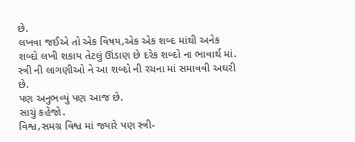છે.
લખવા જઈએ તો એક વિષય,એક એક શબ્દ માંથી અનેક શબ્દો લખી શકાય તેટલું ઊંડાણ છે દરેક શબ્દો ના ભાવાર્થ માં.
સ્ત્રી ની લાગણીઓ ને આ શબ્દો ની રચના માં સમાવવી અઘરી છે.
પણ અનુભવ્યું પણ આજ છે.
સાચું કહેજો.
વિશ્વ,સમગ્ર વિશ્વ માં જ્યારે પણ સ્ત્રી-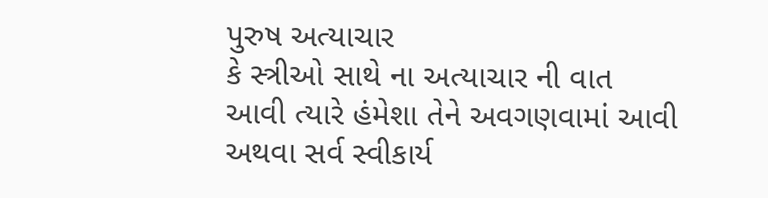પુરુષ અત્યાચાર
કે સ્ત્રીઓ સાથે ના અત્યાચાર ની વાત આવી ત્યારે હંમેશા તેને અવગણવામાં આવી અથવા સર્વ સ્વીકાર્ય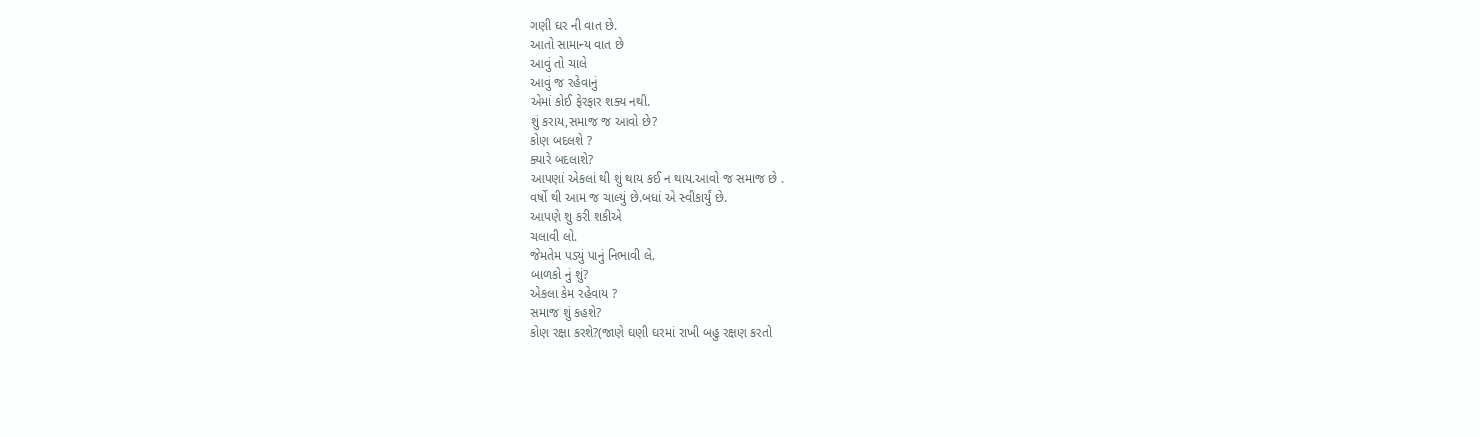ગણી ઘર ની વાત છે.
આતો સામાન્ય વાત છે
આવું તો ચાલે
આવું જ રહેવાનું
એમાં કોઈ ફેરફાર શક્ય નથી.
શું કરાય,સમાજ જ આવો છે?
કોણ બદલશે ?
ક્યારે બદલાશે?
આપણાં એકલાં થી શું થાય કઈ ન થાય.આવો જ સમાજ છે .
વર્ષો થી આમ જ ચાલ્યું છે.બધાં એ સ્વીકાર્યું છે.
આપણે શુ કરી શકીએ
ચલાવી લો.
જેમતેમ પડ્યું પાનું નિભાવી લે.
બાળકો નું શું?
એકલા કેમ રહેવાય ?
સમાજ શું કહશે?
કોણ રક્ષા કરશે?(જાણે ઘણી ઘરમાં રાખી બહુ રક્ષણ કરતો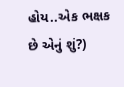હોય..એક ભક્ષક છે એનું શું?)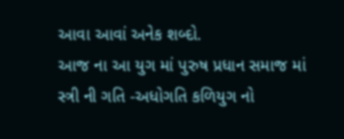આવા આવાં અનેક શબ્દો.
આજ ના આ યુગ માં પુરુષ પ્રધાન સમાજ માં સ્ત્રી ની ગતિ -અધોગતિ કળિયુગ નો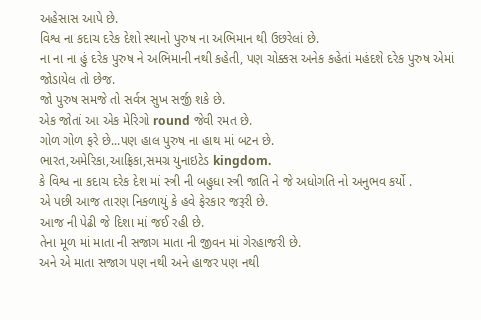અહેસાસ આપે છે.
વિશ્વ ના કદાચ દરેક દેશો સ્થાનો પુરુષ ના અભિમાન થી ઉછરેલાં છે.
ના ના ના હું દરેક પુરુષ ને અભિમાની નથી કહેતી, પણ ચોક્કસ અનેક કહેતાં મહંદશે દરેક પુરુષ એમાં જોડાયેલ તો છેજ.
જો પુરુષ સમજે તો સર્વત્ર સુખ સર્જી શકે છે.
એક જોતાં આ એક મેરિગો round જેવી રમત છે.
ગોળ ગોળ ફરે છે...પણ હાલ પુરુષ ના હાથ માં બટન છે.
ભારત,અમેરિકા,આફ્રિકા,સમગ્ર યુનાઇટેડ kingdom.
કે વિશ્વ ના કદાચ દરેક દેશ માં સ્ત્રી ની બહુધા સ્ત્રી જાતિ ને જે અધોગતિ નો અનુભવ કર્યો .
એ પછી આજ તારણ નિકળાયું કે હવે ફેરકાર જરૂરી છે.
આજ ની પેઢી જે દિશા માં જઈ રહી છે.
તેના મૂળ માં માતા ની સજાગ માતા ની જીવન માં ગેરહાજરી છે.
અને એ માતા સજાગ પણ નથી અને હાજર પણ નથી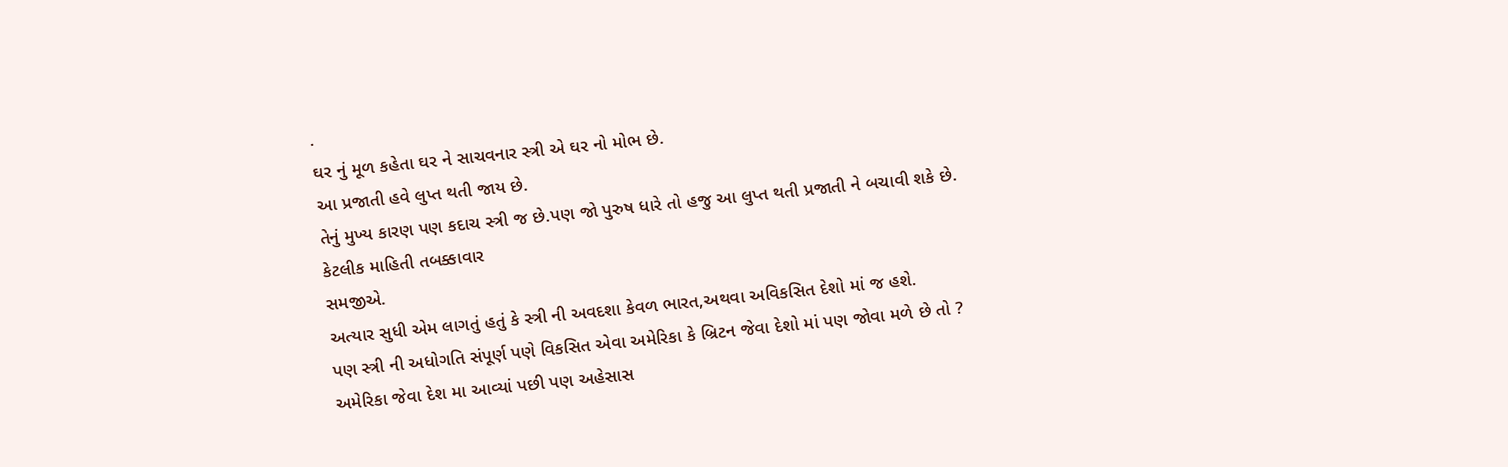.
ઘર નું મૂળ કહેતા ઘર ને સાચવનાર સ્ત્રી એ ઘર નો મોભ છે.
આ પ્રજાતી હવે લુપ્ત થતી જાય છે.
તેનું મુખ્ય કારણ પણ કદાચ સ્ત્રી જ છે.પણ જો પુરુષ ધારે તો હજુ આ લુપ્ત થતી પ્રજાતી ને બચાવી શકે છે.
કેટલીક માહિતી તબક્કાવાર
સમજીએ.
અત્યાર સુધી એમ લાગતું હતું કે સ્ત્રી ની અવદશા કેવળ ભારત,અથવા અવિકસિત દેશો માં જ હશે.
પણ સ્ત્રી ની અધોગતિ સંપૂર્ણ પણે વિકસિત એવા અમેરિકા કે બ્રિટન જેવા દેશો માં પણ જોવા મળે છે તો ?
અમેરિકા જેવા દેશ મા આવ્યાં પછી પણ અહેસાસ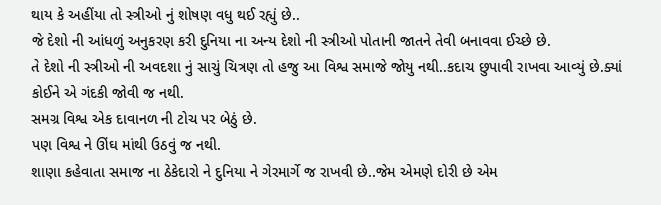થાય કે અહીંયા તો સ્ત્રીઓ નું શોષણ વધુ થઈ રહ્યું છે..
જે દેશો ની આંધળું અનુકરણ કરી દુનિયા ના અન્ય દેશો ની સ્ત્રીઓ પોતાની જાતને તેવી બનાવવા ઈચ્છે છે.
તે દેશો ની સ્ત્રીઓ ની અવદશા નું સાચું ચિત્રણ તો હજુ આ વિશ્વ સમાજે જોયુ નથી..કદાચ છુપાવી રાખવા આવ્યું છે.ક્યાં કોઈને એ ગંદકી જોવી જ નથી.
સમગ્ર વિશ્વ એક દાવાનળ ની ટોચ પર બેઠું છે.
પણ વિશ્વ ને ઊંઘ માંથી ઉઠવું જ નથી.
શાણા કહેવાતા સમાજ ના ઠેકેદારો ને દુનિયા ને ગેરમાર્ગે જ રાખવી છે..જેમ એમણે દોરી છે એમ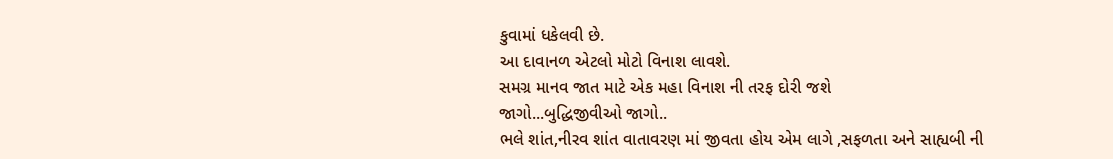કુવામાં ધકેલવી છે.
આ દાવાનળ એટલો મોટો વિનાશ લાવશે.
સમગ્ર માનવ જાત માટે એક મહા વિનાશ ની તરફ દોરી જશે
જાગો...બુદ્ધિજીવીઓ જાગો..
ભલે શાંત,નીરવ શાંત વાતાવરણ માં જીવતા હોય એમ લાગે ,સફળતા અને સાહ્યબી ની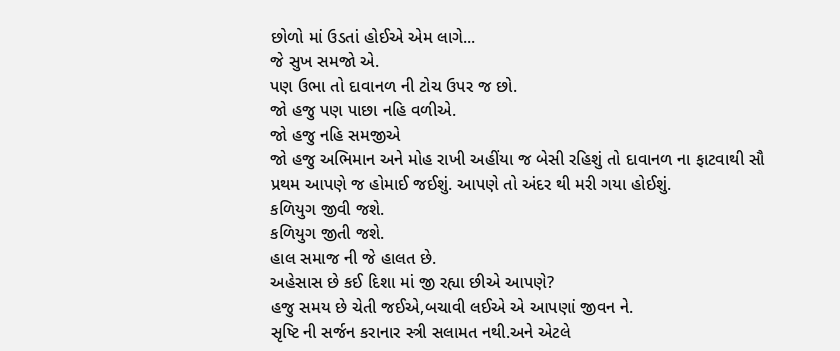છોળો માં ઉડતાં હોઈએ એમ લાગે...
જે સુખ સમજો એ.
પણ ઉભા તો દાવાનળ ની ટોચ ઉપર જ છો.
જો હજુ પણ પાછા નહિ વળીએ.
જો હજુ નહિ સમજીએ
જો હજુ અભિમાન અને મોહ રાખી અહીંયા જ બેસી રહિશું તો દાવાનળ ના ફાટવાથી સૌ પ્રથમ આપણે જ હોમાઈ જઈશું. આપણે તો અંદર થી મરી ગયા હોઈશું.
કળિયુગ જીવી જશે.
કળિયુગ જીતી જશે.
હાલ સમાજ ની જે હાલત છે.
અહેસાસ છે કઈ દિશા માં જી રહ્યા છીએ આપણે?
હજુ સમય છે ચેતી જઈએ,બચાવી લઈએ એ આપણાં જીવન ને.
સૃષ્ટિ ની સર્જન કરાનાર સ્ત્રી સલામત નથી.અને એટલે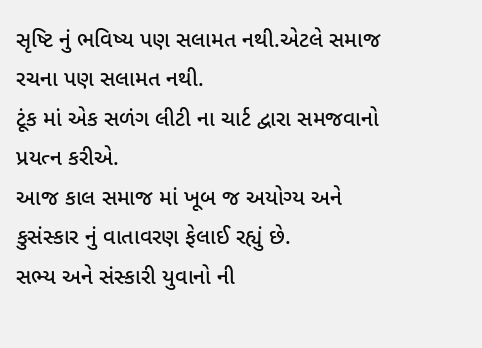સૃષ્ટિ નું ભવિષ્ય પણ સલામત નથી.એટલે સમાજ રચના પણ સલામત નથી.
ટૂંક માં એક સળંગ લીટી ના ચાર્ટ દ્વારા સમજવાનો પ્રયત્ન કરીએ.
આજ કાલ સમાજ માં ખૂબ જ અયોગ્ય અને કુસંસ્કાર નું વાતાવરણ ફેલાઈ રહ્યું છે.
સભ્ય અને સંસ્કારી યુવાનો ની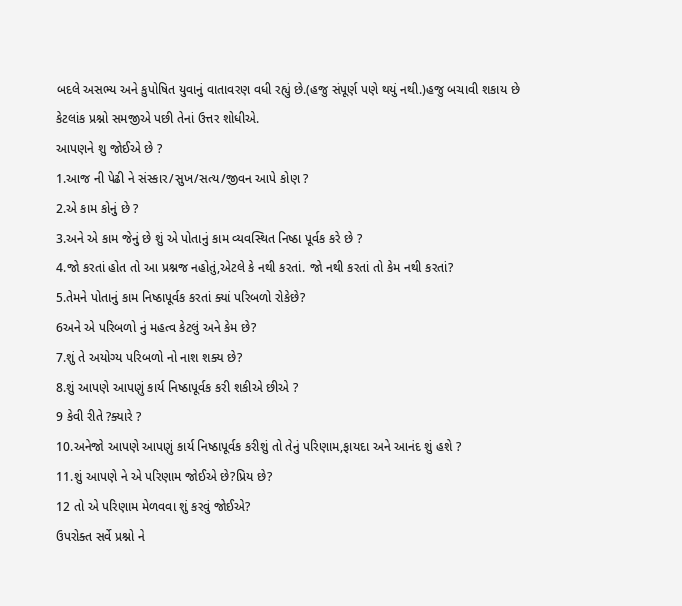બદલે અસભ્ય અને કુપોષિત યુવાનું વાતાવરણ વધી રહ્યું છે.(હજુ સંપૂર્ણ પણે થયું નથી.)હજુ બચાવી શકાય છે
કેટલાંક પ્રશ્નો સમજીએ પછી તેનાં ઉત્તર શોધીએ.
આપણને શુ જોઈએ છે ?
1.આજ ની પેઢી ને સંસ્કાર/સુખ/સત્ય/જીવન આપે કોણ ?
2.એ કામ કોનું છે ?
3.અને એ કામ જેનું છે શું એ પોતાનું કામ વ્યવસ્થિત નિષ્ઠા પૂર્વક કરે છે ?
4.જો કરતાં હોત તો આ પ્રશ્નજ નહોતું,એટલે કે નથી કરતાં. જો નથી કરતાં તો કેમ નથી કરતાં?
5.તેમને પોતાનું કામ નિષ્ઠાપૂર્વક કરતાં ક્યાં પરિબળો રોકેછે?
6અને એ પરિબળો નું મહત્વ કેટલું અને કેમ છે?
7.શું તે અયોગ્ય પરિબળો નો નાશ શક્ય છે?
8.શું આપણે આપણું કાર્ય નિષ્ઠાપૂર્વક કરી શકીએ છીએ ?
9 કેવી રીતે ?ક્યારે ?
10.અનેજો આપણે આપણું કાર્ય નિષ્ઠાપૂર્વક કરીશું તો તેનું પરિણામ,ફાયદા અને આનંદ શું હશે ?
11.શું આપણે ને એ પરિણામ જોઈએ છે?પ્રિય છે?
12 તો એ પરિણામ મેળવવા શું કરવું જોઈએ?
ઉપરોક્ત સર્વે પ્રશ્નો ને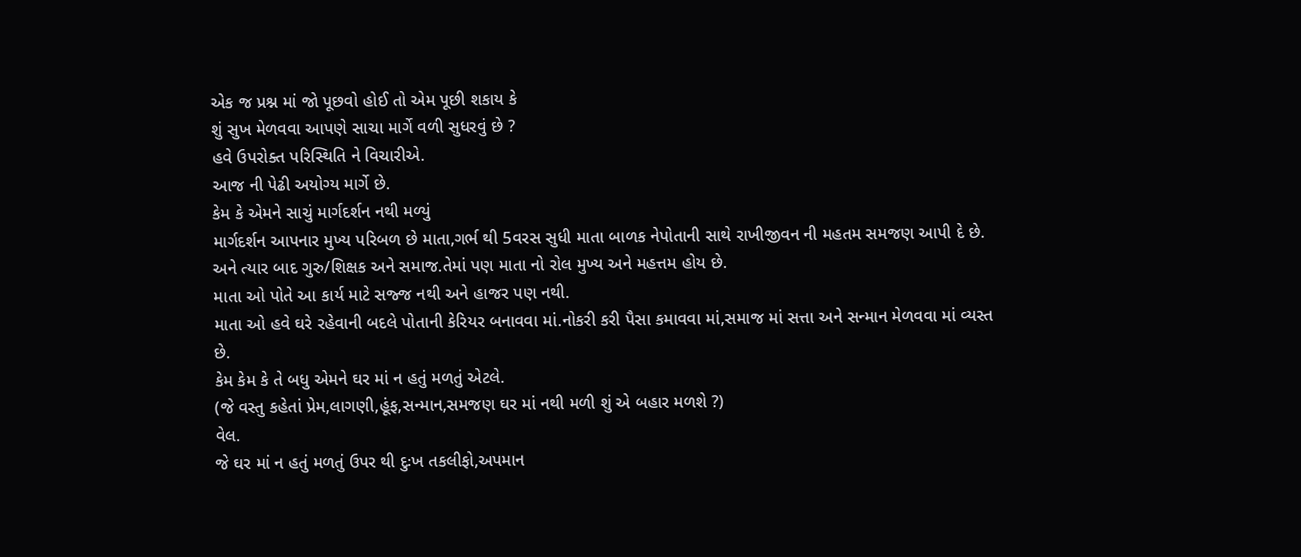એક જ પ્રશ્ન માં જો પૂછવો હોઈ તો એમ પૂછી શકાય કે
શું સુખ મેળવવા આપણે સાચા માર્ગે વળી સુધરવું છે ?
હવે ઉપરોક્ત પરિસ્થિતિ ને વિચારીએ.
આજ ની પેઢી અયોગ્ય માર્ગે છે.
કેમ કે એમને સાચું માર્ગદર્શન નથી મળ્યું
માર્ગદર્શન આપનાર મુખ્ય પરિબળ છે માતા,ગર્ભ થી 5વરસ સુધી માતા બાળક નેપોતાની સાથે રાખીજીવન ની મહતમ સમજણ આપી દે છે. અને ત્યાર બાદ ગુરુ/શિક્ષક અને સમાજ.તેમાં પણ માતા નો રોલ મુખ્ય અને મહત્તમ હોય છે.
માતા ઓ પોતે આ કાર્ય માટે સજ્જ નથી અને હાજર પણ નથી.
માતા ઓ હવે ઘરે રહેવાની બદલે પોતાની કેરિયર બનાવવા માં.નોકરી કરી પૈસા કમાવવા માં,સમાજ માં સત્તા અને સન્માન મેળવવા માં વ્યસ્ત છે.
કેમ કેમ કે તે બધુ એમને ઘર માં ન હતું મળતું એટલે.
(જે વસ્તુ કહેતાં પ્રેમ,લાગણી,હૂંફ,સન્માન,સમજણ ઘર માં નથી મળી શું એ બહાર મળશે ?)
વેલ.
જે ઘર માં ન હતું મળતું ઉપર થી દુઃખ તકલીફો,અપમાન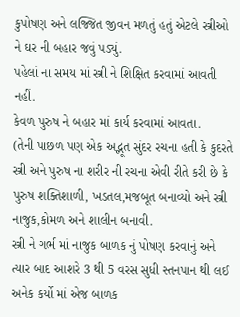કુપોષણ અને લજ્જિત જીવન મળતું હતું એટલે સ્ત્રીઓ ને ઘર ની બહાર જવું પડ્યું.
પહેલાં ના સમય માં સ્ત્રી ને શિક્ષિત કરવામાં આવતી નહીં.
કેવળ પુરુષ ને બહાર માં કાર્ય કરવામાં આવતા.
(તેની પાછળ પણ એક અદ્ભૂત સુંદર રચના હતી કે કુદરતે સ્ત્રી અને પુરુષ ના શરીર ની રચના એવી રીતે કરી છે કે પુરુષ શક્તિશાળી, ખડતલ,મજબૂત બનાવ્યો અને સ્ત્રી નાજુક,કોમળ અને શાલીન બનાવી.
સ્ત્રી ને ગર્ભ માં નાજુક બાળક નું પોષણ કરવાનું અને ત્યાર બાદ આશરે 3 થી 5 વરસ સુધી સ્તનપાન થી લઈ અનેક કર્યો માં એજ બાળક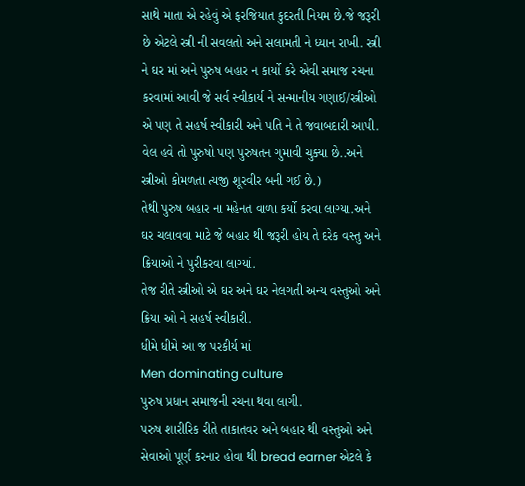સાથે માતા એ રહેવું એ ફરજિયાત કુદરતી નિયમ છે.જે જરૂરી છે એટલે સ્ત્રી ની સવલતો અને સલામતી ને ધ્યાન રાખી. સ્ત્રી ને ઘર માં અને પુરુષ બહાર ન કાર્યો કરે એવી સમાજ રચના કરવામાં આવી જે સર્વ સ્વીકાર્ય ને સન્માનીય ગણાઈ/સ્ત્રીઓ એ પણ તે સહર્ષ સ્વીકારી અને પતિ ને તે જવાબદારી આપી.
વેલ હવે તો પુરુષો પણ પુરુષતન ગુમાવી ચુક્યા છે..અને સ્ત્રીઓ કોમળતા ત્યજી શૂરવીર બની ગઈ છે.)
તેથી પુરુષ બહાર ના મહેનત વાળા કર્યો કરવા લાગ્યા.અને ઘર ચલાવવા માટે જે બહાર થી જરૂરી હોય તે દરેક વસ્તુ અને ક્રિયાઓ ને પુરીકરવા લાગ્યાં.
તેજ રીતે સ્ત્રીઓ એ ઘર અને ઘર નેલગતી અન્ય વસ્તુઓ અને ક્રિયા ઓ ને સહર્ષ સ્વીકારી.
ધીમે ધીમે આ જ પરકીર્ય માં
Men dominating culture
પુરુષ પ્રધાન સમાજની રચના થવા લાગી.
પરુષ શારીરિક રીતે તાકાતવર અને બહાર થી વસ્તુઓ અને સેવાઓ પૂર્ણ કરનાર હોવા થી bread earner એટલે કે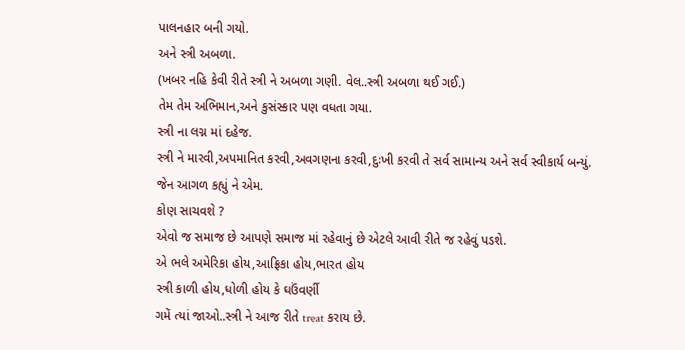પાલનહાર બની ગયો.
અને સ્ત્રી અબળા.
(ખબર નહિ કેવી રીતે સ્ત્રી ને અબળા ગણી. વેલ..સ્ત્રી અબળા થઈ ગઈ.)
તેમ તેમ અભિમાન,અને કુસંસ્કાર પણ વધતા ગયા.
સ્ત્રી ના લગ્ન માં દહેજ.
સ્ત્રી ને મારવી,અપમાનિત કરવી,અવગણના કરવી,દુઃખી કરવી તે સર્વ સામાન્ય અને સર્વ સ્વીકાર્ય બન્યું.
જેન આગળ કહ્યું ને એમ.
કોણ સાચવશે ?
એવો જ સમાજ છે આપણે સમાજ માં રહેવાનું છે એટલે આવી રીતે જ રહેવું પડશે.
એ ભલે અમેરિકા હોય,આફ્રિકા હોય,ભારત હોય
સ્ત્રી કાળી હોય,ધોળી હોય કે ઘઉંવર્ણી
ગમેં ત્યાં જાઓ..સ્ત્રી ને આજ રીતે treat કરાય છે.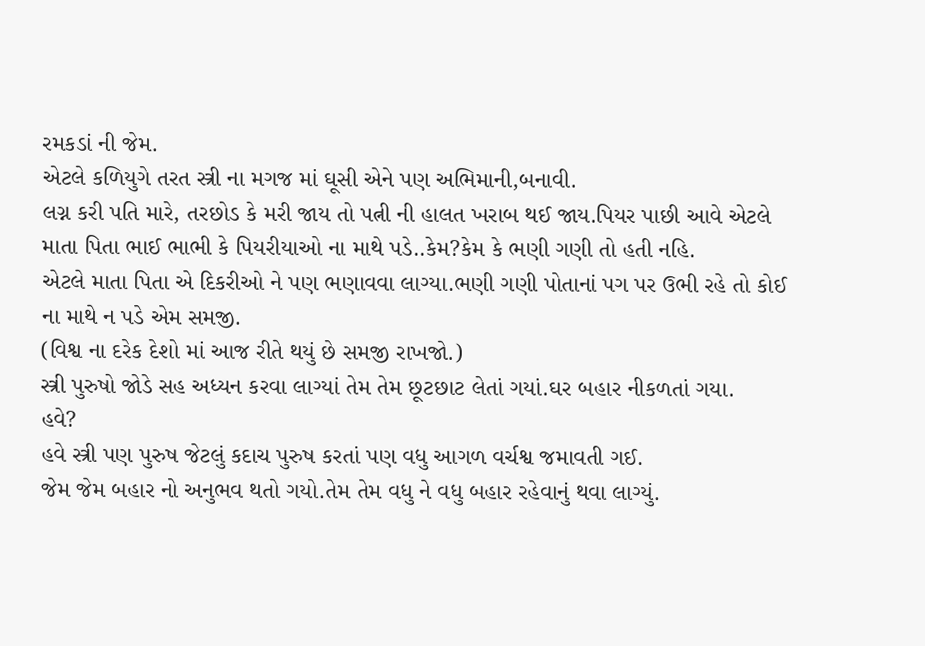રમકડાં ની જેમ.
એટલે કળિયુગે તરત સ્ત્રી ના મગજ માં ઘૂસી એને પણ અભિમાની,બનાવી.
લગ્ન કરી પતિ મારે, તરછોડ કે મરી જાય તો પત્ની ની હાલત ખરાબ થઈ જાય.પિયર પાછી આવે એટલે માતા પિતા ભાઈ ભાભી કે પિયરીયાઓ ના માથે પડે..કેમ?કેમ કે ભણી ગણી તો હતી નહિ.
એટલે માતા પિતા એ દિકરીઓ ને પણ ભણાવવા લાગ્યા.ભણી ગણી પોતાનાં પગ પર ઉભી રહે તો કોઈ ના માથે ન પડે એમ સમજી.
(વિશ્વ ના દરેક દેશો માં આજ રીતે થયું છે સમજી રાખજો.)
સ્ત્રી પુરુષો જોડે સહ અધ્યન કરવા લાગ્યાં તેમ તેમ છૂટછાટ લેતાં ગયાં.ઘર બહાર નીકળતાં ગયા.
હવે?
હવે સ્ત્રી પણ પુરુષ જેટલું કદાચ પુરુષ કરતાં પણ વધુ આગળ વર્ચશ્વ જમાવતી ગઈ.
જેમ જેમ બહાર નો અનુભવ થતો ગયો.તેમ તેમ વધુ ને વધુ બહાર રહેવાનું થવા લાગ્યું.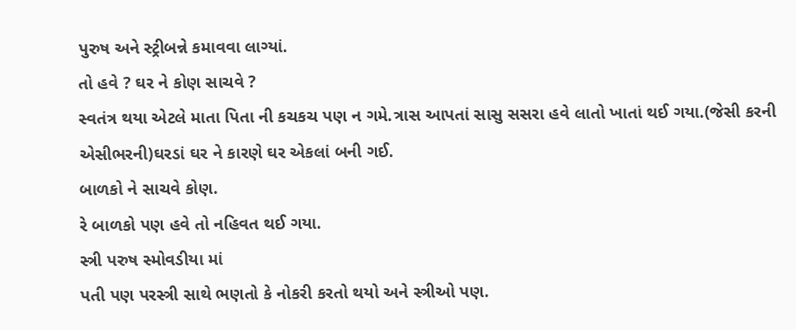પુરુષ અને સ્ટ્રીબન્ને કમાવવા લાગ્યાં.
તો હવે ? ઘર ને કોણ સાચવે ?
સ્વતંત્ર થયા એટલે માતા પિતા ની કચકચ પણ ન ગમે.ત્રાસ આપતાં સાસુ સસરા હવે લાતો ખાતાં થઈ ગયા.(જેસી કરની એસીભરની)ઘરડાં ઘર ને કારણે ઘર એકલાં બની ગઈ.
બાળકો ને સાચવે કોણ.
રે બાળકો પણ હવે તો નહિવત થઈ ગયા.
સ્ત્રી પરુષ સ્મોવડીયા માં
પતી પણ પરસ્ત્રી સાથે ભણતો કે નોકરી કરતો થયો અને સ્ત્રીઓ પણ.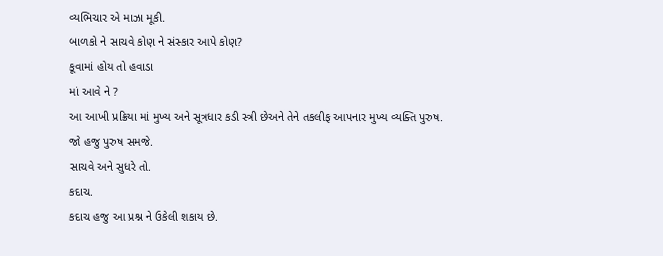વ્યભિચાર એ માઝા મૂકી.
બાળકો ને સાચવે કોણ ને સંસ્કાર આપે કોણ?
કૂવામાં હોય તો હવાડા
માં આવે ને ?
આ આખી પ્રક્રિયા માં મુખ્ય અને સૂત્રધાર કડી સ્ત્રી છેઅને તેને તકલીફ આપનાર મુખ્ય વ્યક્તિ પુરુષ.
જો હજુ પુરુષ સમજે.
સાચવે અને સુધરે તો.
કદાચ.
કદાચ હજુ આ પ્રશ્ન ને ઉકેલી શકાય છે.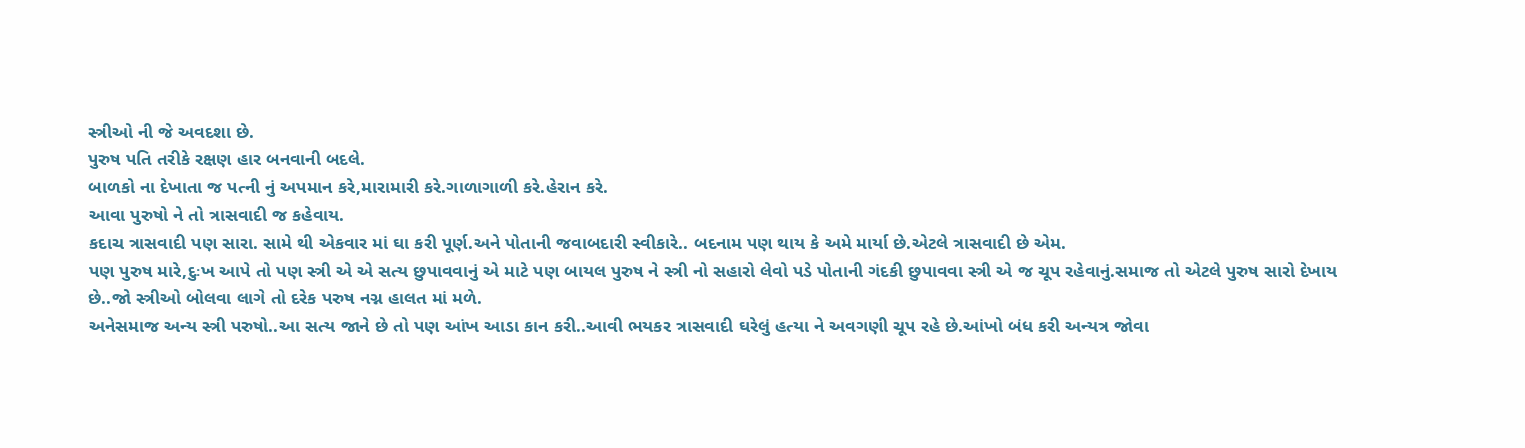સ્ત્રીઓ ની જે અવદશા છે.
પુરુષ પતિ તરીકે રક્ષણ હાર બનવાની બદલે.
બાળકો ના દેખાતા જ પત્ની નું અપમાન કરે,મારામારી કરે.ગાળાગાળી કરે.હેરાન કરે.
આવા પુરુષો ને તો ત્રાસવાદી જ કહેવાય.
કદાચ ત્રાસવાદી પણ સારા. સામે થી એકવાર માં ઘા કરી પૂર્ણ.અને પોતાની જવાબદારી સ્વીકારે.. બદનામ પણ થાય કે અમે માર્યા છે.એટલે ત્રાસવાદી છે એમ.
પણ પુરુષ મારે,દુઃખ આપે તો પણ સ્ત્રી એ એ સત્ય છુપાવવાનું એ માટે પણ બાયલ પુરુષ ને સ્ત્રી નો સહારો લેવો પડે પોતાની ગંદકી છુપાવવા સ્ત્રી એ જ ચૂપ રહેવાનું.સમાજ તો એટલે પુરુષ સારો દેખાય છે..જો સ્ત્રીઓ બોલવા લાગે તો દરેક પરુષ નગ્ન હાલત માં મળે.
અનેસમાજ અન્ય સ્ત્રી પરુષો..આ સત્ય જાને છે તો પણ આંખ આડા કાન કરી..આવી ભયકર ત્રાસવાદી ઘરેલું હત્યા ને અવગણી ચૂપ રહે છે.આંખો બંધ કરી અન્યત્ર જોવા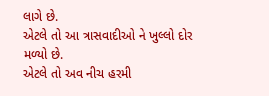લાગે છે.
એટલે તો આ ત્રાસવાદીઓ ને ખુલ્લો દોર મળ્યો છે.
એટલે તો અવ નીચ હરમી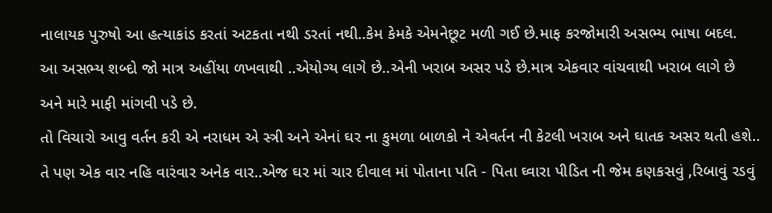નાલાયક પુરુષો આ હત્યાકાંડ કરતાં અટકતા નથી ડરતાં નથી..કેમ કેમકે એમનેછૂટ મળી ગઈ છે.માફ કરજોમારી અસભ્ય ભાષા બદલ.
આ અસભ્ય શબ્દો જો માત્ર અહીંયા ળખવાથી ..એયોગ્ય લાગે છે..એની ખરાબ અસર પડે છે.માત્ર એકવાર વાંચવાથી ખરાબ લાગે છે
અને મારે માફી માંગવી પડે છે.
તો વિચારો આવુ વર્તન કરી એ નરાધમ એ સ્ત્રી અને એનાં ઘર ના કુમળા બાળકો ને એવર્તન ની કેટલી ખરાબ અને ઘાતક અસર થતી હશે..
તે પણ એક વાર નહિ વારંવાર અનેક વાર..એજ ઘર માં ચાર દીવાલ માં પોતાના પતિ - પિતા ઘ્વારા પીડિત ની જેમ કણકસવું ,રિબાવું રડવું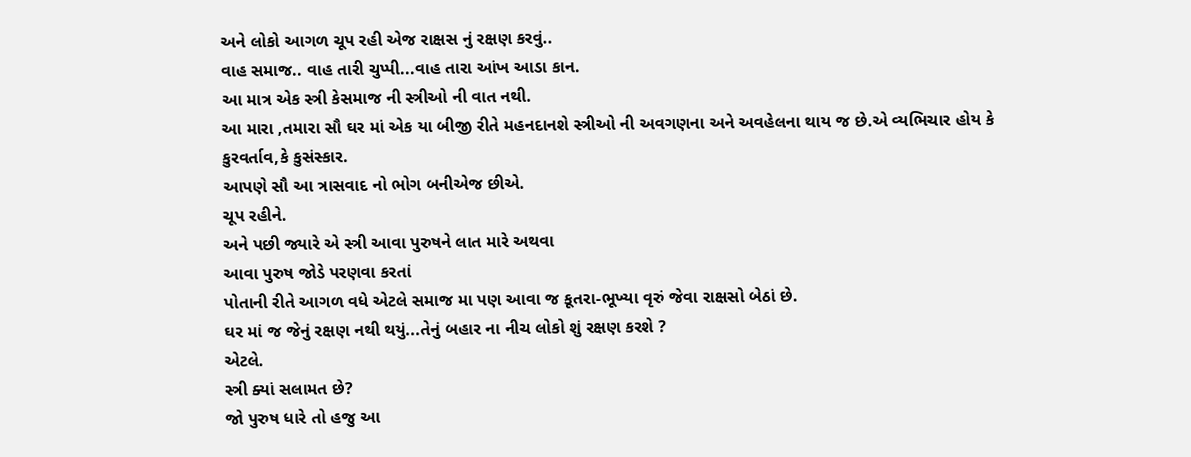અને લોકો આગળ ચૂપ રહી એજ રાક્ષસ નું રક્ષણ કરવું..
વાહ સમાજ.. વાહ તારી ચુપ્પી...વાહ તારા આંખ આડા કાન.
આ માત્ર એક સ્ત્રી કેસમાજ ની સ્ત્રીઓ ની વાત નથી.
આ મારા ,તમારા સૌ ઘર માં એક યા બીજી રીતે મહનદાનશે સ્ત્રીઓ ની અવગણના અને અવહેલના થાય જ છે.એ વ્યભિચાર હોય કે કુરવર્તાવ,કે કુસંસ્કાર.
આપણે સૌ આ ત્રાસવાદ નો ભોગ બનીએજ છીએ.
ચૂપ રહીને.
અને પછી જ્યારે એ સ્ત્રી આવા પુરુષને લાત મારે અથવા
આવા પુરુષ જોડે પરણવા કરતાં
પોતાની રીતે આગળ વધે એટલે સમાજ મા પણ આવા જ કૂતરા-ભૂખ્યા વૃરું જેવા રાક્ષસો બેઠાં છે.
ઘર માં જ જેનું રક્ષણ નથી થયું...તેનું બહાર ના નીચ લોકો શું રક્ષણ કરશે ?
એટલે.
સ્ત્રી ક્યાં સલામત છે?
જો પુરુષ ધારે તો હજુ આ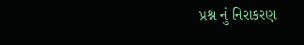પ્રશ્ન નું નિરાકરણ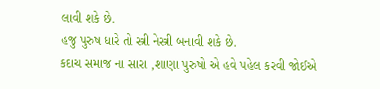લાવી શકે છે.
હજુ પુરુષ ધારે તો સ્ત્રી નેસ્ત્રી બનાવી શકે છે.
કદાચ સમાજ ના સારા ,શાણા પુરુષો એ હવે પહેલ કરવી જોઈએ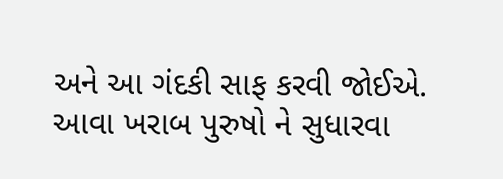અને આ ગંદકી સાફ કરવી જોઈએ.
આવા ખરાબ પુરુષો ને સુધારવા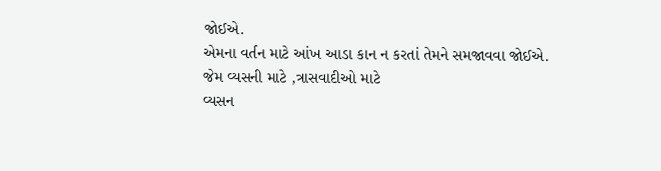જોઈએ.
એમના વર્તન માટે આંખ આડા કાન ન કરતાં તેમને સમજાવવા જોઈએ.
જેમ વ્યસની માટે ,ત્રાસવાદીઓ માટે
વ્યસન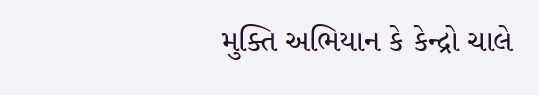મુક્તિ અભિયાન કે કેન્દ્રો ચાલે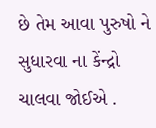છે તેમ આવા પુરુષો ને સુધારવા ના કેંન્દ્રો ચાલવા જોઈએ .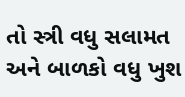તો સ્ત્રી વધુ સલામત અને બાળકો વધુ ખુશ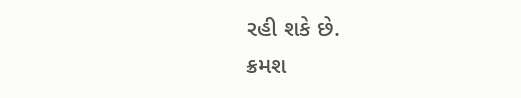રહી શકે છે.
ક્રમશ